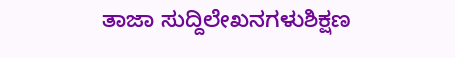ತಾಜಾ ಸುದ್ದಿಲೇಖನಗಳುಶಿಕ್ಷಣ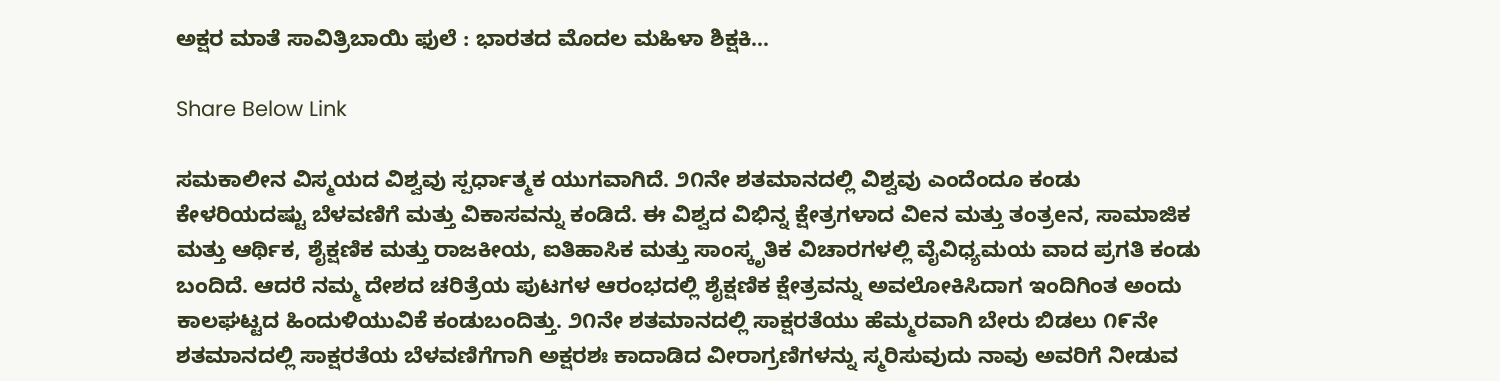ಅಕ್ಷರ ಮಾತೆ ಸಾವಿತ್ರಿಬಾಯಿ ಫುಲೆ : ಭಾರತದ ಮೊದಲ ಮಹಿಳಾ ಶಿಕ್ಷಕಿ…

Share Below Link

ಸಮಕಾಲೀನ ವಿಸ್ಮಯದ ವಿಶ್ವವು ಸ್ಪರ್ಧಾತ್ಮಕ ಯುಗವಾಗಿದೆ. ೨೧ನೇ ಶತಮಾನದಲ್ಲಿ ವಿಶ್ವವು ಎಂದೆಂದೂ ಕಂಡು ಕೇಳರಿಯದಷ್ಟು ಬೆಳವಣಿಗೆ ಮತ್ತು ವಿಕಾಸವನ್ನು ಕಂಡಿದೆ. ಈ ವಿಶ್ವದ ವಿಭಿನ್ನ ಕ್ಷೇತ್ರಗಳಾದ ವಿeನ ಮತ್ತು ತಂತ್ರeನ, ಸಾಮಾಜಿಕ ಮತ್ತು ಆರ್ಥಿಕ, ಶೈಕ್ಷಣಿಕ ಮತ್ತು ರಾಜಕೀಯ, ಐತಿಹಾಸಿಕ ಮತ್ತು ಸಾಂಸ್ಕೃತಿಕ ವಿಚಾರಗಳಲ್ಲಿ ವೈವಿಧ್ಯಮಯ ವಾದ ಪ್ರಗತಿ ಕಂಡು ಬಂದಿದೆ. ಆದರೆ ನಮ್ಮ ದೇಶದ ಚರಿತ್ರೆಯ ಪುಟಗಳ ಆರಂಭದಲ್ಲಿ ಶೈಕ್ಷಣಿಕ ಕ್ಷೇತ್ರವನ್ನು ಅವಲೋಕಿಸಿದಾಗ ಇಂದಿಗಿಂತ ಅಂದು ಕಾಲಘಟ್ಟದ ಹಿಂದುಳಿಯುವಿಕೆ ಕಂಡುಬಂದಿತ್ತು. ೨೧ನೇ ಶತಮಾನದಲ್ಲಿ ಸಾಕ್ಷರತೆಯು ಹೆಮ್ಮರವಾಗಿ ಬೇರು ಬಿಡಲು ೧೯ನೇ ಶತಮಾನದಲ್ಲಿ ಸಾಕ್ಷರತೆಯ ಬೆಳವಣಿಗೆಗಾಗಿ ಅಕ್ಷರಶಃ ಕಾದಾಡಿದ ವೀರಾಗ್ರಣಿಗಳನ್ನು ಸ್ಮರಿಸುವುದು ನಾವು ಅವರಿಗೆ ನೀಡುವ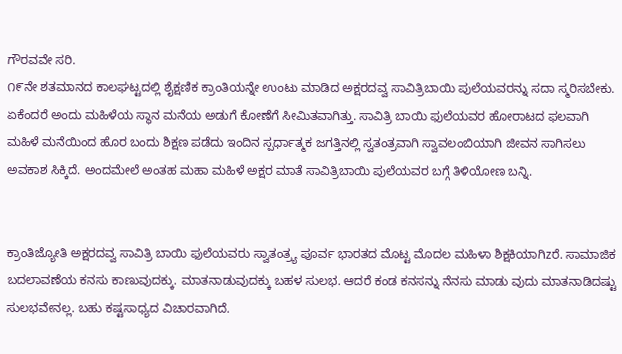ಗೌರವವೇ ಸರಿ.
೧೯ನೇ ಶತಮಾನದ ಕಾಲಘಟ್ಟದಲ್ಲಿ ಶೈಕ್ಷಣಿಕ ಕ್ರಾಂತಿಯನ್ನೇ ಉಂಟು ಮಾಡಿದ ಅಕ್ಷರದವ್ವ ಸಾವಿತ್ರಿಬಾಯಿ ಪುಲೆಯವರನ್ನು ಸದಾ ಸ್ಮರಿಸಬೇಕು. ಏಕೆಂದರೆ ಅಂದು ಮಹಿಳೆಯ ಸ್ಥಾನ ಮನೆಯ ಅಡುಗೆ ಕೋಣೆಗೆ ಸೀಮಿತವಾಗಿತ್ತು. ಸಾವಿತ್ರಿ ಬಾಯಿ ಫುಲೆಯವರ ಹೋರಾಟದ ಫಲವಾಗಿ ಮಹಿಳೆ ಮನೆಯಿಂದ ಹೊರ ಬಂದು ಶಿಕ್ಷಣ ಪಡೆದು ಇಂದಿನ ಸ್ಪರ್ಧಾತ್ಮಕ ಜಗತ್ತಿನಲ್ಲಿ ಸ್ವತಂತ್ರವಾಗಿ ಸ್ವಾವಲಂಬಿಯಾಗಿ ಜೀವನ ಸಾಗಿಸಲು ಅವಕಾಶ ಸಿಕ್ಕಿದೆ. ಅಂದಮೇಲೆ ಅಂತಹ ಮಹಾ ಮಹಿಳೆ ಅಕ್ಷರ ಮಾತೆ ಸಾವಿತ್ರಿಬಾಯಿ ಪುಲೆಯವರ ಬಗ್ಗೆ ತಿಳಿಯೋಣ ಬನ್ನಿ.


ಕ್ರಾಂತಿಜ್ಯೋತಿ ಅಕ್ಷರದವ್ವ ಸಾವಿತ್ರಿ ಬಾಯಿ ಫುಲೆಯವರು ಸ್ವಾತಂತ್ರ್ಯ ಪೂರ್ವ ಭಾರತದ ಮೊಟ್ಟ ಮೊದಲ ಮಹಿಳಾ ಶಿಕ್ಷಕಿಯಾಗಿzರೆ. ಸಾಮಾಜಿಕ ಬದಲಾವಣೆಯ ಕನಸು ಕಾಣುವುದಕ್ಕು. ಮಾತನಾಡುವುದಕ್ಕು ಬಹಳ ಸುಲಭ. ಆದರೆ ಕಂಡ ಕನಸನ್ನು ನೆನಸು ಮಾಡು ವುದು ಮಾತನಾಡಿದಷ್ಟು ಸುಲಭವೇನಲ್ಲ. ಬಹು ಕಷ್ಟಸಾಧ್ಯದ ವಿಚಾರವಾಗಿದೆ.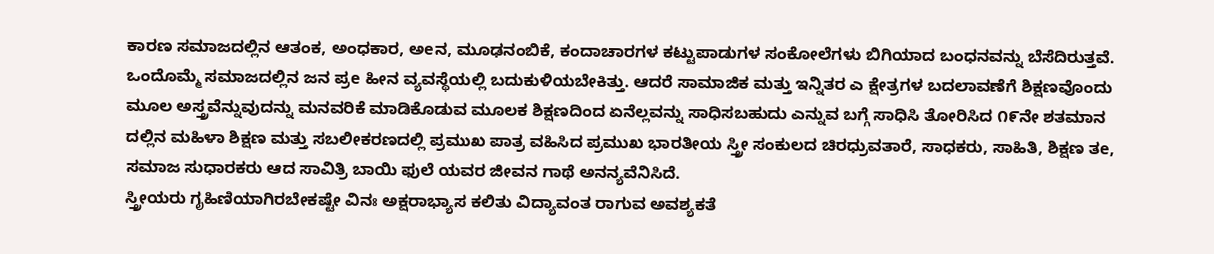ಕಾರಣ ಸಮಾಜದಲ್ಲಿನ ಆತಂಕ, ಅಂಧಕಾರ, ಅeನ, ಮೂಢನಂಬಿಕೆ, ಕಂದಾಚಾರಗಳ ಕಟ್ಟುಪಾಡುಗಳ ಸಂಕೋಲೆಗಳು ಬಿಗಿಯಾದ ಬಂಧನವನ್ನು ಬೆಸೆದಿರುತ್ತವೆ. ಒಂದೊಮ್ಮೆ ಸಮಾಜದಲ್ಲಿನ ಜನ ಪ್ರe ಹೀನ ವ್ಯವಸ್ಥೆಯಲ್ಲಿ ಬದುಕುಳಿಯಬೇಕಿತ್ತು. ಆದರೆ ಸಾಮಾಜಿಕ ಮತ್ತು ಇನ್ನಿತರ ಎ ಕ್ಷೇತ್ರಗಳ ಬದಲಾವಣೆಗೆ ಶಿಕ್ಷಣವೊಂದು ಮೂಲ ಅಸ್ತ್ರವೆನ್ನುವುದನ್ನು ಮನವರಿಕೆ ಮಾಡಿಕೊಡುವ ಮೂಲಕ ಶಿಕ್ಷಣದಿಂದ ಏನೆಲ್ಲವನ್ನು ಸಾಧಿಸಬಹುದು ಎನ್ನುವ ಬಗ್ಗೆ ಸಾಧಿಸಿ ತೋರಿಸಿದ ೧೯ನೇ ಶತಮಾನ ದಲ್ಲಿನ ಮಹಿಳಾ ಶಿಕ್ಷಣ ಮತ್ತು ಸಬಲೀಕರಣದಲ್ಲಿ ಪ್ರಮುಖ ಪಾತ್ರ ವಹಿಸಿದ ಪ್ರಮುಖ ಭಾರತೀಯ ಸ್ತ್ರೀ ಸಂಕುಲದ ಚಿರಧ್ರುವತಾರೆ, ಸಾಧಕರು, ಸಾಹಿತಿ, ಶಿಕ್ಷಣ ತe, ಸಮಾಜ ಸುಧಾರಕರು ಆದ ಸಾವಿತ್ರಿ ಬಾಯಿ ಫುಲೆ ಯವರ ಜೀವನ ಗಾಥೆ ಅನನ್ಯವೆನಿಸಿದೆ.
ಸ್ತ್ರೀಯರು ಗೃಹಿಣಿಯಾಗಿರಬೇಕಷ್ಟೇ ವಿನಃ ಅಕ್ಷರಾಭ್ಯಾಸ ಕಲಿತು ವಿದ್ಯಾವಂತ ರಾಗುವ ಅವಶ್ಯಕತೆ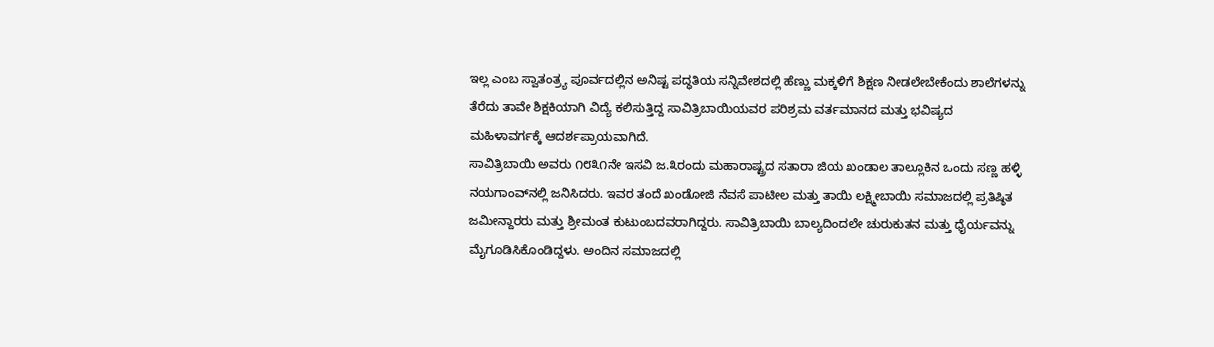ಇಲ್ಲ ಎಂಬ ಸ್ವಾತಂತ್ರ್ಯ ಪೂರ್ವದಲ್ಲಿನ ಅನಿಷ್ಟ ಪದ್ಧತಿಯ ಸನ್ನಿವೇಶದಲ್ಲಿ ಹೆಣ್ಣು ಮಕ್ಕಳಿಗೆ ಶಿಕ್ಷಣ ನೀಡಲೇಬೇಕೆಂದು ಶಾಲೆಗಳನ್ನು ತೆರೆದು ತಾವೇ ಶಿಕ್ಷಕಿಯಾಗಿ ವಿದ್ಯೆ ಕಲಿಸುತ್ತಿದ್ದ ಸಾವಿತ್ರಿಬಾಯಿಯವರ ಪರಿಶ್ರಮ ವರ್ತಮಾನದ ಮತ್ತು ಭವಿಷ್ಯದ ಮಹಿಳಾವರ್ಗಕ್ಕೆ ಆದರ್ಶಪ್ರಾಯವಾಗಿದೆ.
ಸಾವಿತ್ರಿಬಾಯಿ ಅವರು ೧೮೩೧ನೇ ಇಸವಿ ಜ.೩ರಂದು ಮಹಾರಾಷ್ಟ್ರದ ಸತಾರಾ ಜಿಯ ಖಂಡಾಲ ತಾಲ್ಲೂಕಿನ ಒಂದು ಸಣ್ಣ ಹಳ್ಳಿ ನಯಗಾಂವ್‌ನಲ್ಲಿ ಜನಿಸಿದರು. ಇವರ ತಂದೆ ಖಂಡೋಜಿ ನೆವಸೆ ಪಾಟೀಲ ಮತ್ತು ತಾಯಿ ಲಕ್ಷ್ಮೀಬಾಯಿ ಸಮಾಜದಲ್ಲಿ ಪ್ರತಿಷ್ಠಿತ ಜಮೀನ್ದಾರರು ಮತ್ತು ಶ್ರೀಮಂತ ಕುಟುಂಬದವರಾಗಿದ್ದರು. ಸಾವಿತ್ರಿಬಾಯಿ ಬಾಲ್ಯದಿಂದಲೇ ಚುರುಕುತನ ಮತ್ತು ಧೈರ್ಯವನ್ನು ಮೈಗೂಡಿಸಿಕೊಂಡಿದ್ದಳು. ಅಂದಿನ ಸಮಾಜದಲ್ಲಿ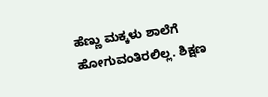ಹೆಣ್ಣು ಮಕ್ಕಳು ಶಾಲೆಗೆ ಹೋಗುವಂತಿರಲಿಲ್ಲ. ಶಿಕ್ಷಣ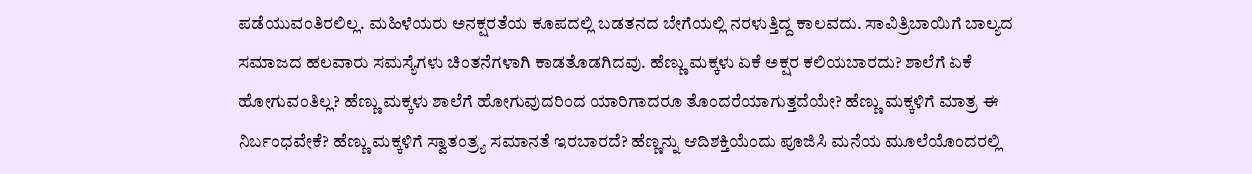ಪಡೆಯುವಂತಿರಲಿಲ್ಲ. ಮಹಿಳೆಯರು ಅನಕ್ಷರತೆಯ ಕೂಪದಲ್ಲಿ ಬಡತನದ ಬೇಗೆಯಲ್ಲಿ ನರಳುತ್ತಿದ್ದ ಕಾಲವದು. ಸಾವಿತ್ರಿಬಾಯಿಗೆ ಬಾಲ್ಯದ ಸಮಾಜದ ಹಲವಾರು ಸಮಸ್ಯೆಗಳು ಚಿಂತನೆಗಳಾಗಿ ಕಾಡತೊಡಗಿದವು. ಹೆಣ್ಣು ಮಕ್ಕಳು ಏಕೆ ಅಕ್ಷರ ಕಲಿಯಬಾರದು? ಶಾಲೆಗೆ ಏಕೆ ಹೋಗುವಂತಿಲ್ಲ? ಹೆಣ್ಣು ಮಕ್ಕಳು ಶಾಲೆಗೆ ಹೋಗುವುದರಿಂದ ಯಾರಿಗಾದರೂ ತೊಂದರೆಯಾಗುತ್ತದೆಯೇ? ಹೆಣ್ಣು ಮಕ್ಕಳಿಗೆ ಮಾತ್ರ ಈ ನಿರ್ಬಂಧವೇಕೆ? ಹೆಣ್ಣು ಮಕ್ಕಳಿಗೆ ಸ್ವಾತಂತ್ರ್ಯ ಸಮಾನತೆ ಇರಬಾರದೆ? ಹೆಣ್ಣನ್ನು ಆದಿಶಕ್ತಿಯೆಂದು ಪೂಜಿಸಿ ಮನೆಯ ಮೂಲೆಯೊಂದರಲ್ಲಿ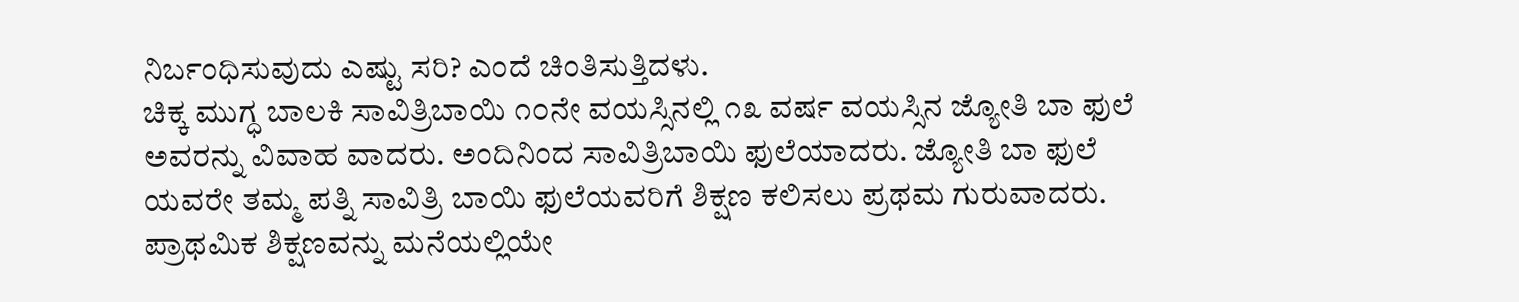ನಿರ್ಬಂಧಿಸುವುದು ಎಷ್ಟು ಸರಿ? ಎಂದೆ ಚಿಂತಿಸುತ್ತಿದಳು.
ಚಿಕ್ಕ ಮುಗ್ಧ ಬಾಲಕಿ ಸಾವಿತ್ರಿಬಾಯಿ ೧೦ನೇ ವಯಸ್ಸಿನಲ್ಲಿ ೧೩ ವರ್ಷ ವಯಸ್ಸಿನ ಜ್ಯೋತಿ ಬಾ ಫುಲೆ ಅವರನ್ನು ವಿವಾಹ ವಾದರು. ಅಂದಿನಿಂದ ಸಾವಿತ್ರಿಬಾಯಿ ಫುಲೆಯಾದರು. ಜ್ಯೋತಿ ಬಾ ಫುಲೆ ಯವರೇ ತಮ್ಮ ಪತ್ನಿ ಸಾವಿತ್ರಿ ಬಾಯಿ ಫುಲೆಯವರಿಗೆ ಶಿಕ್ಷಣ ಕಲಿಸಲು ಪ್ರಥಮ ಗುರುವಾದರು. ಪ್ರಾಥಮಿಕ ಶಿಕ್ಷಣವನ್ನು ಮನೆಯಲ್ಲಿಯೇ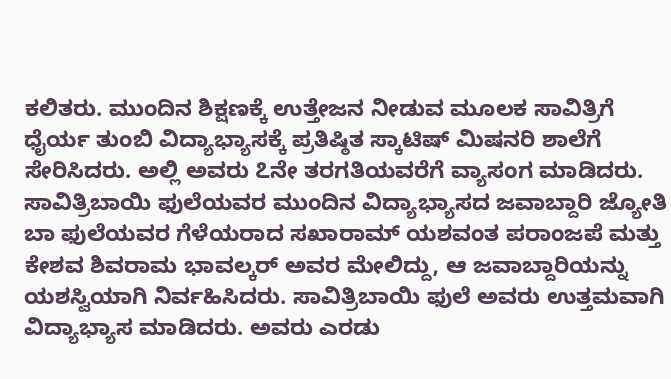ಕಲಿತರು. ಮುಂದಿನ ಶಿಕ್ಷಣಕ್ಕೆ ಉತ್ತೇಜನ ನೀಡುವ ಮೂಲಕ ಸಾವಿತ್ರಿಗೆ ಧೈರ್ಯ ತುಂಬಿ ವಿದ್ಯಾಭ್ಯಾಸಕ್ಕೆ ಪ್ರತಿಷ್ಠಿತ ಸ್ಕಾಟಿಷ್ ಮಿಷನರಿ ಶಾಲೆಗೆ ಸೇರಿಸಿದರು. ಅಲ್ಲಿ ಅವರು ೭ನೇ ತರಗತಿಯವರೆಗೆ ವ್ಯಾಸಂಗ ಮಾಡಿದರು. ಸಾವಿತ್ರಿಬಾಯಿ ಫುಲೆಯವರ ಮುಂದಿನ ವಿದ್ಯಾಭ್ಯಾಸದ ಜವಾಬ್ದಾರಿ ಜ್ಯೋತಿ ಬಾ ಫುಲೆಯವರ ಗೆಳೆಯರಾದ ಸಖಾರಾಮ್ ಯಶವಂತ ಪರಾಂಜಪೆ ಮತ್ತು ಕೇಶವ ಶಿವರಾಮ ಭಾವಲ್ಕರ್ ಅವರ ಮೇಲಿದ್ದು, ಆ ಜವಾಬ್ದಾರಿಯನ್ನು ಯಶಸ್ವಿಯಾಗಿ ನಿರ್ವಹಿಸಿದರು. ಸಾವಿತ್ರಿಬಾಯಿ ಫುಲೆ ಅವರು ಉತ್ತಮವಾಗಿ ವಿದ್ಯಾಭ್ಯಾಸ ಮಾಡಿದರು. ಅವರು ಎರಡು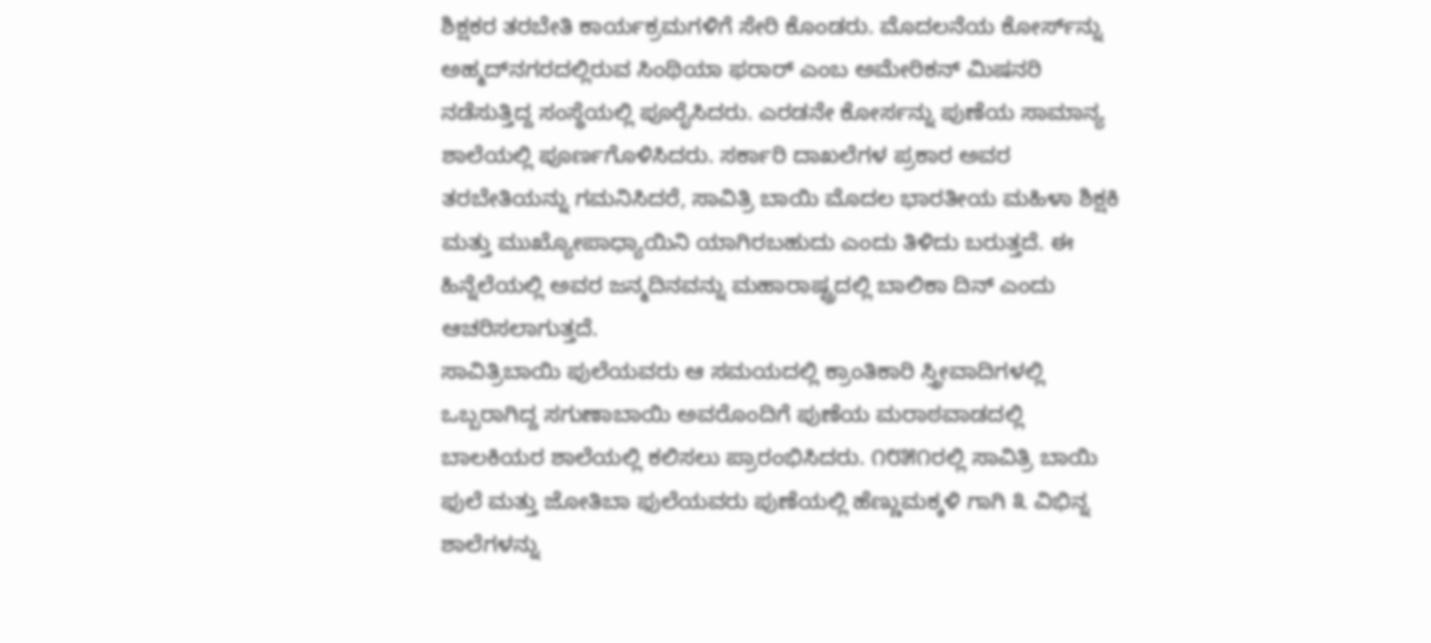ಶಿಕ್ಷಕರ ತರಬೇತಿ ಕಾರ್ಯಕ್ರಮಗಳಿಗೆ ಸೇರಿ ಕೊಂಡರು. ಮೊದಲನೆಯ ಕೋರ್ಸ್‌ನ್ನು ಅಹ್ಮದ್‌ನಗರದಲ್ಲಿರುವ ಸಿಂಥಿಯಾ ಫರಾರ್ ಎಂಬ ಅಮೇರಿಕನ್ ಮಿಷನರಿ ನಡೆಸುತ್ತಿದ್ದ ಸಂಸ್ಥೆಯಲ್ಲಿ ಪೂರೈಸಿದರು. ಎರಡನೇ ಕೋರ್ಸನ್ನು ಪುಣೆಯ ಸಾಮಾನ್ಯ ಶಾಲೆಯಲ್ಲಿ ಪೂರ್ಣಗೊಳಿಸಿದರು. ಸರ್ಕಾರಿ ದಾಖಲೆಗಳ ಪ್ರಕಾರ ಅವರ ತರಬೇತಿಯನ್ನು ಗಮನಿಸಿದರೆ, ಸಾವಿತ್ರಿ ಬಾಯಿ ಮೊದಲ ಭಾರತೀಯ ಮಹಿಳಾ ಶಿಕ್ಷಕಿ ಮತ್ತು ಮುಖ್ಯೋಪಾಧ್ಯಾಯಿನಿ ಯಾಗಿರಬಹುದು ಎಂದು ತಿಳಿದು ಬರುತ್ತದೆ. ಈ ಹಿನ್ನೆಲೆಯಲ್ಲಿ ಅವರ ಜನ್ಮದಿನವನ್ನು ಮಹಾರಾಷ್ಟ್ರದಲ್ಲಿ ಬಾಲಿಕಾ ದಿನ್ ಎಂದು ಆಚರಿಸಲಾಗುತ್ತದೆ.
ಸಾವಿತ್ರಿಬಾಯಿ ಪುಲೆಯವರು ಆ ಸಮಯದಲ್ಲಿ ಕ್ರಾಂತಿಕಾರಿ ಸ್ತ್ರೀವಾದಿಗಳಲ್ಲಿ ಒಬ್ಬರಾಗಿದ್ದ ಸಗುಣಾಬಾಯಿ ಅವರೊಂದಿಗೆ ಪುಣೆಯ ಮರಾಠವಾಡದಲ್ಲಿ ಬಾಲಕಿಯರ ಶಾಲೆಯಲ್ಲಿ ಕಲಿಸಲು ಪ್ರಾರಂಭಿಸಿದರು. ೧೮೫೧ರಲ್ಲಿ ಸಾವಿತ್ರಿ ಬಾಯಿ ಫುಲೆ ಮತ್ತು ಜೋತಿಬಾ ಫುಲೆಯವರು ಪುಣೆಯಲ್ಲಿ ಹೆಣ್ಣುಮಕ್ಕಳಿ ಗಾಗಿ ೩ ವಿಭಿನ್ನ ಶಾಲೆಗಳನ್ನು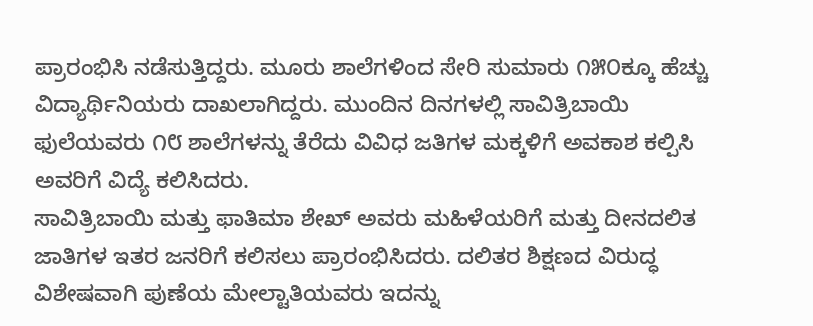ಪ್ರಾರಂಭಿಸಿ ನಡೆಸುತ್ತಿದ್ದರು. ಮೂರು ಶಾಲೆಗಳಿಂದ ಸೇರಿ ಸುಮಾರು ೧೫೦ಕ್ಕೂ ಹೆಚ್ಚು ವಿದ್ಯಾರ್ಥಿನಿಯರು ದಾಖಲಾಗಿದ್ದರು. ಮುಂದಿನ ದಿನಗಳಲ್ಲಿ ಸಾವಿತ್ರಿಬಾಯಿ ಫುಲೆಯವರು ೧೮ ಶಾಲೆಗಳನ್ನು ತೆರೆದು ವಿವಿಧ ಜತಿಗಳ ಮಕ್ಕಳಿಗೆ ಅವಕಾಶ ಕಲ್ಪಿಸಿ ಅವರಿಗೆ ವಿದ್ಯೆ ಕಲಿಸಿದರು.
ಸಾವಿತ್ರಿಬಾಯಿ ಮತ್ತು ಫಾತಿಮಾ ಶೇಖ್ ಅವರು ಮಹಿಳೆಯರಿಗೆ ಮತ್ತು ದೀನದಲಿತ ಜಾತಿಗಳ ಇತರ ಜನರಿಗೆ ಕಲಿಸಲು ಪ್ರಾರಂಭಿಸಿದರು. ದಲಿತರ ಶಿಕ್ಷಣದ ವಿರುದ್ಧ ವಿಶೇಷವಾಗಿ ಪುಣೆಯ ಮೇಲ್ಟಾತಿಯವರು ಇದನ್ನು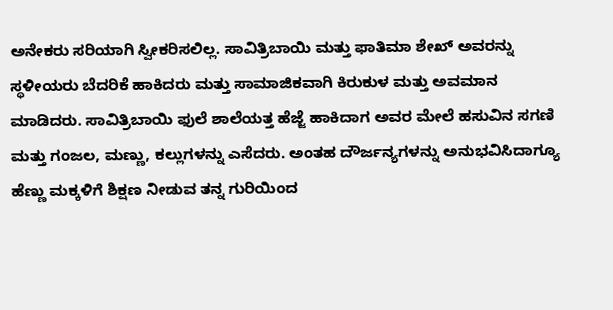ಅನೇಕರು ಸರಿಯಾಗಿ ಸ್ವೀಕರಿಸಲಿಲ್ಲ. ಸಾವಿತ್ರಿಬಾಯಿ ಮತ್ತು ಫಾತಿಮಾ ಶೇಖ್ ಅವರನ್ನು ಸ್ಥಳೀಯರು ಬೆದರಿಕೆ ಹಾಕಿದರು ಮತ್ತು ಸಾಮಾಜಿಕವಾಗಿ ಕಿರುಕುಳ ಮತ್ತು ಅವಮಾನ ಮಾಡಿದರು. ಸಾವಿತ್ರಿಬಾಯಿ ಫುಲೆ ಶಾಲೆಯತ್ತ ಹೆಜ್ಜೆ ಹಾಕಿದಾಗ ಅವರ ಮೇಲೆ ಹಸುವಿನ ಸಗಣಿ ಮತ್ತು ಗಂಜಲ, ಮಣ್ಣು, ಕಲ್ಲುಗಳನ್ನು ಎಸೆದರು. ಅಂತಹ ದೌರ್ಜನ್ಯಗಳನ್ನು ಅನುಭವಿಸಿದಾಗ್ಯೂ ಹೆಣ್ಣು ಮಕ್ಕಳಿಗೆ ಶಿಕ್ಷಣ ನೀಡುವ ತನ್ನ ಗುರಿಯಿಂದ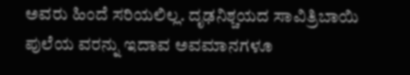ಅವರು ಹಿಂದೆ ಸರಿಯಲಿಲ್ಲ. ದೃಢನಿಶ್ಚಯದ ಸಾವಿತ್ರಿಬಾಯಿ ಪುಲೆಯ ವರನ್ನು ಇದಾವ ಅವಮಾನಗಳೂ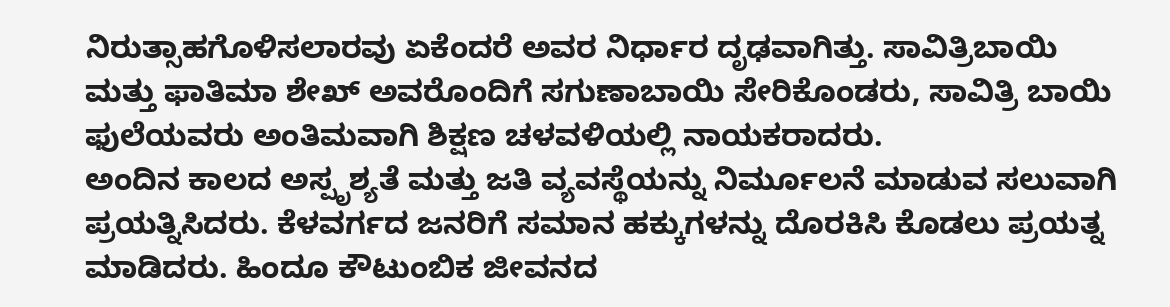ನಿರುತ್ಸಾಹಗೊಳಿಸಲಾರವು ಏಕೆಂದರೆ ಅವರ ನಿರ್ಧಾರ ದೃಢವಾಗಿತ್ತು. ಸಾವಿತ್ರಿಬಾಯಿ ಮತ್ತು ಫಾತಿಮಾ ಶೇಖ್ ಅವರೊಂದಿಗೆ ಸಗುಣಾಬಾಯಿ ಸೇರಿಕೊಂಡರು, ಸಾವಿತ್ರಿ ಬಾಯಿ ಫುಲೆಯವರು ಅಂತಿಮವಾಗಿ ಶಿಕ್ಷಣ ಚಳವಳಿಯಲ್ಲಿ ನಾಯಕರಾದರು.
ಅಂದಿನ ಕಾಲದ ಅಸ್ಪೃಶ್ಯತೆ ಮತ್ತು ಜತಿ ವ್ಯವಸ್ಥೆಯನ್ನು ನಿರ್ಮೂಲನೆ ಮಾಡುವ ಸಲುವಾಗಿ ಪ್ರಯತ್ನಿಸಿದರು. ಕೆಳವರ್ಗದ ಜನರಿಗೆ ಸಮಾನ ಹಕ್ಕುಗಳನ್ನು ದೊರಕಿಸಿ ಕೊಡಲು ಪ್ರಯತ್ನ ಮಾಡಿದರು. ಹಿಂದೂ ಕೌಟುಂಬಿಕ ಜೀವನದ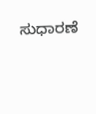ಸುಧಾರಣೆ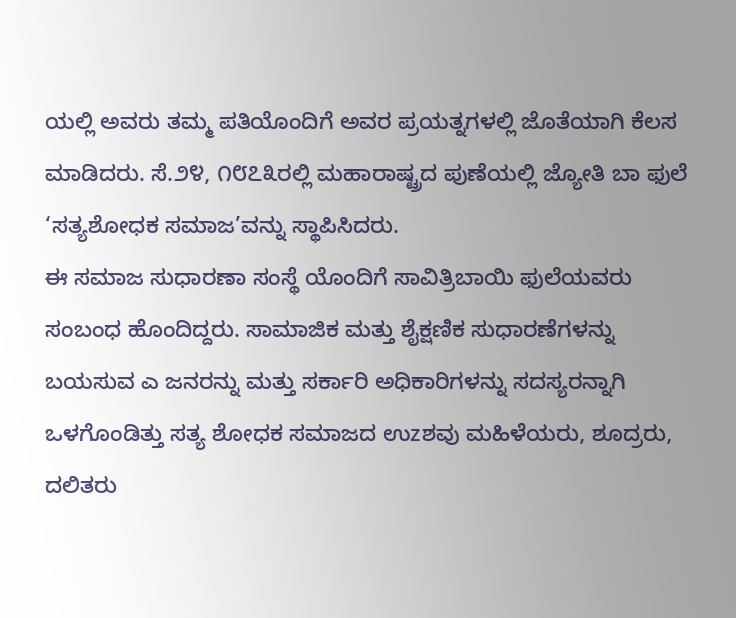ಯಲ್ಲಿ ಅವರು ತಮ್ಮ ಪತಿಯೊಂದಿಗೆ ಅವರ ಪ್ರಯತ್ನಗಳಲ್ಲಿ ಜೊತೆಯಾಗಿ ಕೆಲಸ ಮಾಡಿದರು. ಸೆ.೨೪, ೧೮೭೩ರಲ್ಲಿ ಮಹಾರಾಷ್ಟ್ರದ ಪುಣೆಯಲ್ಲಿ ಜ್ಯೋತಿ ಬಾ ಫುಲೆ ‘ಸತ್ಯಶೋಧಕ ಸಮಾಜ’ವನ್ನು ಸ್ಥಾಪಿಸಿದರು.
ಈ ಸಮಾಜ ಸುಧಾರಣಾ ಸಂಸ್ಥೆ ಯೊಂದಿಗೆ ಸಾವಿತ್ರಿಬಾಯಿ ಫುಲೆಯವರು ಸಂಬಂಧ ಹೊಂದಿದ್ದರು. ಸಾಮಾಜಿಕ ಮತ್ತು ಶೈಕ್ಷಣಿಕ ಸುಧಾರಣೆಗಳನ್ನು ಬಯಸುವ ಎ ಜನರನ್ನು ಮತ್ತು ಸರ್ಕಾರಿ ಅಧಿಕಾರಿಗಳನ್ನು ಸದಸ್ಯರನ್ನಾಗಿ ಒಳಗೊಂಡಿತ್ತು ಸತ್ಯ ಶೋಧಕ ಸಮಾಜದ ಉzಶವು ಮಹಿಳೆಯರು, ಶೂದ್ರರು, ದಲಿತರು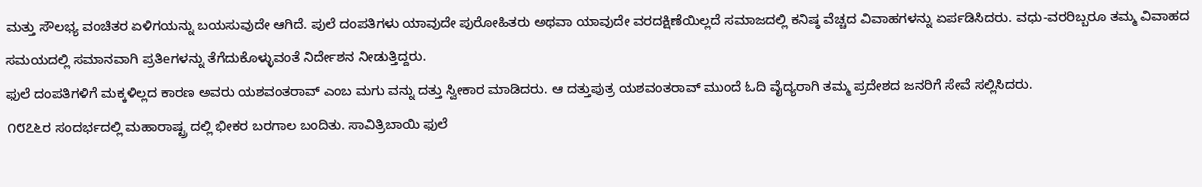ಮತ್ತು ಸೌಲಭ್ಯ ವಂಚಿತರ ಏಳಿಗಯನ್ನು ಬಯಸುವುದೇ ಆಗಿದೆ. ಪುಲೆ ದಂಪತಿಗಳು ಯಾವುದೇ ಪುರೋಹಿತರು ಅಥವಾ ಯಾವುದೇ ವರದಕ್ಷಿಣೆಯಿಲ್ಲದೆ ಸಮಾಜದಲ್ಲಿ ಕನಿಷ್ಠ ವೆಚ್ಚದ ವಿವಾಹಗಳನ್ನು ಏರ್ಪಡಿಸಿದರು. ವಧು-ವರರಿಬ್ಬರೂ ತಮ್ಮ ವಿವಾಹದ ಸಮಯದಲ್ಲಿ ಸಮಾನವಾಗಿ ಪ್ರತಿeಗಳನ್ನು ತೆಗೆದುಕೊಳ್ಳುವಂತೆ ನಿರ್ದೇಶನ ನೀಡುತ್ತಿದ್ದರು.
ಫುಲೆ ದಂಪತಿಗಳಿಗೆ ಮಕ್ಕಳಿಲ್ಲದ ಕಾರಣ ಅವರು ಯಶವಂತರಾವ್ ಎಂಬ ಮಗು ವನ್ನು ದತ್ತು ಸ್ವೀಕಾರ ಮಾಡಿದರು. ಆ ದತ್ತುಪುತ್ರ ಯಶವಂತರಾವ್ ಮುಂದೆ ಓದಿ ವೈದ್ಯರಾಗಿ ತಮ್ಮ ಪ್ರದೇಶದ ಜನರಿಗೆ ಸೇವೆ ಸಲ್ಲಿಸಿದರು.
೧೮೭೬ರ ಸಂದರ್ಭದಲ್ಲಿ ಮಹಾರಾಷ್ಟ್ರ ದಲ್ಲಿ ಭೀಕರ ಬರಗಾಲ ಬಂದಿತು. ಸಾವಿತ್ರಿಬಾಯಿ ಫುಲೆ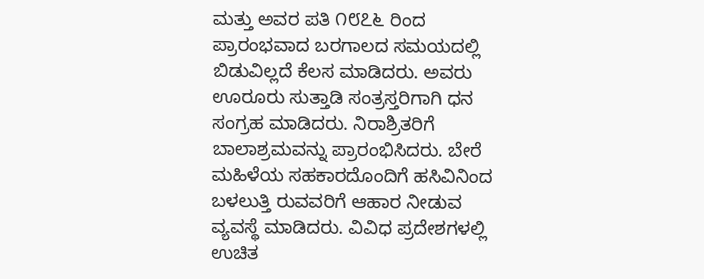ಮತ್ತು ಅವರ ಪತಿ ೧೮೭೬ ರಿಂದ ಪ್ರಾರಂಭವಾದ ಬರಗಾಲದ ಸಮಯದಲ್ಲಿ ಬಿಡುವಿಲ್ಲದೆ ಕೆಲಸ ಮಾಡಿದರು. ಅವರು ಊರೂರು ಸುತ್ತಾಡಿ ಸಂತ್ರಸ್ತರಿಗಾಗಿ ಧನ ಸಂಗ್ರಹ ಮಾಡಿದರು. ನಿರಾಶ್ರಿತರಿಗೆ ಬಾಲಾಶ್ರಮವನ್ನು ಪ್ರಾರಂಭಿಸಿದರು. ಬೇರೆ ಮಹಿಳೆಯ ಸಹಕಾರದೊಂದಿಗೆ ಹಸಿವಿನಿಂದ ಬಳಲುತ್ತಿ ರುವವರಿಗೆ ಆಹಾರ ನೀಡುವ ವ್ಯವಸ್ಥೆ ಮಾಡಿದರು. ವಿವಿಧ ಪ್ರದೇಶಗಳಲ್ಲಿ ಉಚಿತ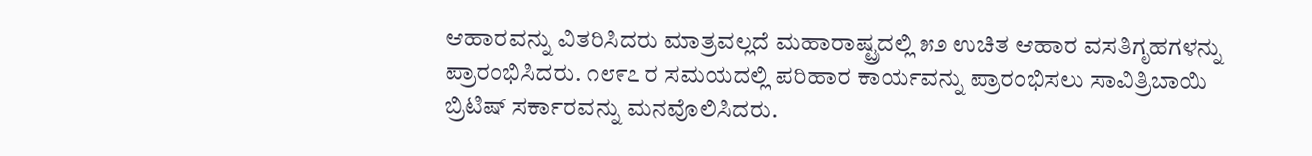ಆಹಾರವನ್ನು ವಿತರಿಸಿದರು ಮಾತ್ರವಲ್ಲದೆ ಮಹಾರಾಷ್ಟ್ರದಲ್ಲಿ ೫೨ ಉಚಿತ ಆಹಾರ ವಸತಿಗೃಹಗಳನ್ನು ಪ್ರಾರಂಭಿಸಿದರು. ೧೮೯೭ ರ ಸಮಯದಲ್ಲಿ ಪರಿಹಾರ ಕಾರ್ಯವನ್ನು ಪ್ರಾರಂಭಿಸಲು ಸಾವಿತ್ರಿಬಾಯಿ ಬ್ರಿಟಿಷ್ ಸರ್ಕಾರವನ್ನು ಮನವೊಲಿಸಿದರು.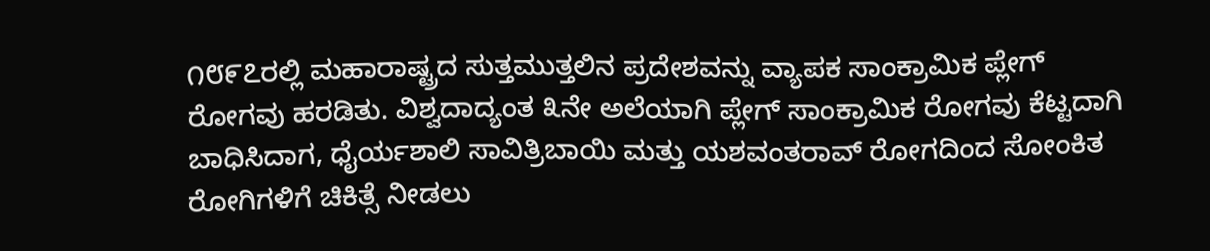೧೮೯೭ರಲ್ಲಿ ಮಹಾರಾಷ್ಟ್ರದ ಸುತ್ತಮುತ್ತಲಿನ ಪ್ರದೇಶವನ್ನು ವ್ಯಾಪಕ ಸಾಂಕ್ರಾಮಿಕ ಪ್ಲೇಗ್ ರೋಗವು ಹರಡಿತು. ವಿಶ್ವದಾದ್ಯಂತ ೩ನೇ ಅಲೆಯಾಗಿ ಪ್ಲೇಗ್ ಸಾಂಕ್ರಾಮಿಕ ರೋಗವು ಕೆಟ್ಟದಾಗಿ ಬಾಧಿಸಿದಾಗ, ಧೈರ್ಯಶಾಲಿ ಸಾವಿತ್ರಿಬಾಯಿ ಮತ್ತು ಯಶವಂತರಾವ್ ರೋಗದಿಂದ ಸೋಂಕಿತ ರೋಗಿಗಳಿಗೆ ಚಿಕಿತ್ಸೆ ನೀಡಲು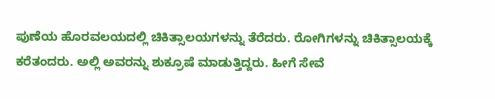ಪುಣೆಯ ಹೊರವಲಯದಲ್ಲಿ ಚಿಕಿತ್ಸಾಲಯಗಳನ್ನು ತೆರೆದರು. ರೋಗಿಗಳನ್ನು ಚಿಕಿತ್ಸಾಲಯಕ್ಕೆ ಕರೆತಂದರು. ಅಲ್ಲಿ ಅವರನ್ನು ಶುಕ್ರೂಷೆ ಮಾಡುತ್ತಿದ್ದರು. ಹೀಗೆ ಸೇವೆ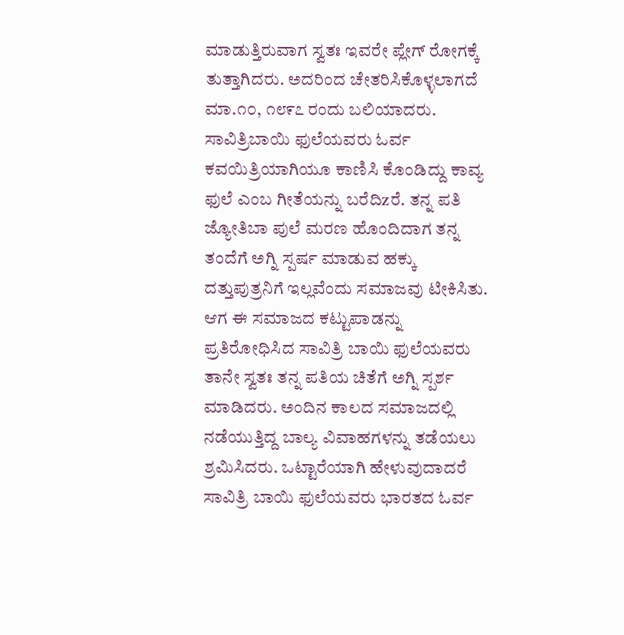ಮಾಡುತ್ತಿರುವಾಗ ಸ್ವತಃ ಇವರೇ ಪ್ಲೇಗ್ ರೋಗಕ್ಕೆ ತುತ್ತಾಗಿದರು. ಅದರಿಂದ ಚೇತರಿಸಿಕೊಳ್ಳಲಾಗದೆ ಮಾ.೧೦, ೧೮೯೭ ರಂದು ಬಲಿಯಾದರು.
ಸಾವಿತ್ರಿಬಾಯಿ ಫುಲೆಯವರು ಓರ್ವ ಕವಯಿತ್ರಿಯಾಗಿಯೂ ಕಾಣಿಸಿ ಕೊಂಡಿದ್ದು ಕಾವ್ಯ ಫುಲೆ ಎಂಬ ಗೀತೆಯನ್ನು ಬರೆದಿzರೆ. ತನ್ನ ಪತಿ ಜ್ಯೋತಿಬಾ ಪುಲೆ ಮರಣ ಹೊಂದಿದಾಗ ತನ್ನ ತಂದೆಗೆ ಅಗ್ನಿ ಸ್ಪರ್ಷ ಮಾಡುವ ಹಕ್ಕು ದತ್ತುಪುತ್ರನಿಗೆ ಇಲ್ಲವೆಂದು ಸಮಾಜವು ಟೀಕಿಸಿತು. ಆಗ ಈ ಸಮಾಜದ ಕಟ್ಟುಪಾಡನ್ನು ಪ್ರತಿರೋಧಿಸಿದ ಸಾವಿತ್ರಿ ಬಾಯಿ ಫುಲೆಯವರು ತಾನೇ ಸ್ವತಃ ತನ್ನ ಪತಿಯ ಚಿತೆಗೆ ಅಗ್ನಿ ಸ್ಪರ್ಶ ಮಾಡಿದರು. ಅಂದಿನ ಕಾಲದ ಸಮಾಜದಲ್ಲಿ ನಡೆಯುತ್ತಿದ್ದ ಬಾಲ್ಯ ವಿವಾಹಗಳನ್ನು ತಡೆಯಲು ಶ್ರಮಿಸಿದರು. ಒಟ್ಟಾರೆಯಾಗಿ ಹೇಳುವುದಾದರೆ ಸಾವಿತ್ರಿ ಬಾಯಿ ಫುಲೆಯವರು ಭಾರತದ ಓರ್ವ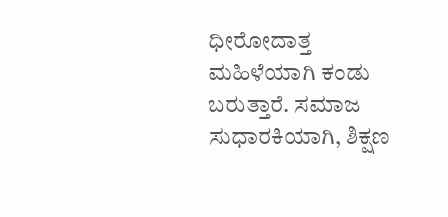ಧೀರೋದಾತ್ತ ಮಹಿಳೆಯಾಗಿ ಕಂಡು ಬರುತ್ತಾರೆ. ಸಮಾಜ ಸುಧಾರಕಿಯಾಗಿ, ಶಿಕ್ಷಣ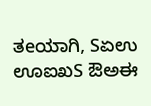ತeಯಾಗಿ, Sಏಉ ಊಐಖS ಔಅಈ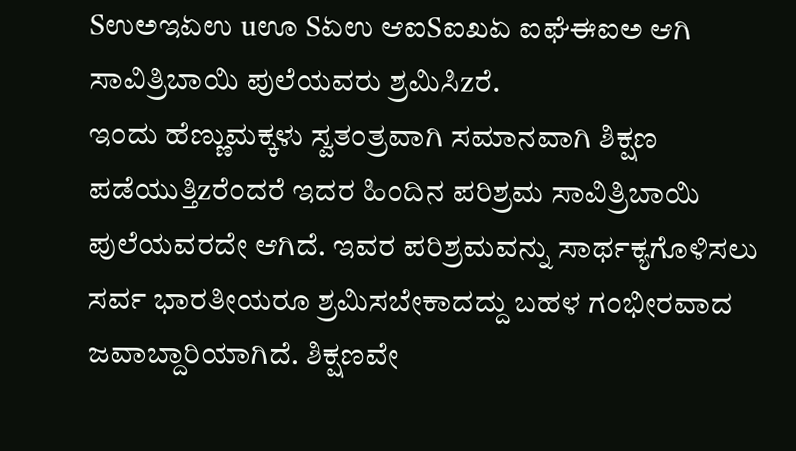Sಉಅಇಏಉ uಊ Sಏಉ ಆಐSಐಖಏ ಐಘೆಈಐಅ ಆಗಿ ಸಾವಿತ್ರಿಬಾಯಿ ಪುಲೆಯವರು ಶ್ರಮಿಸಿzರೆ.
ಇಂದು ಹೆಣ್ಣುಮಕ್ಕಳು ಸ್ವತಂತ್ರವಾಗಿ ಸಮಾನವಾಗಿ ಶಿಕ್ಷಣ ಪಡೆಯುತ್ತಿzರೆಂದರೆ ಇದರ ಹಿಂದಿನ ಪರಿಶ್ರಮ ಸಾವಿತ್ರಿಬಾಯಿ ಪುಲೆಯವರದೇ ಆಗಿದೆ. ಇವರ ಪರಿಶ್ರಮವನ್ನು ಸಾರ್ಥಕ್ಯಗೊಳಿಸಲು ಸರ್ವ ಭಾರತೀಯರೂ ಶ್ರಮಿಸಬೇಕಾದದ್ದು ಬಹಳ ಗಂಭೀರವಾದ ಜವಾಬ್ದಾರಿಯಾಗಿದೆ. ಶಿಕ್ಷಣವೇ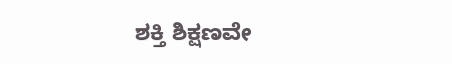ಶಕ್ತಿ ಶಿಕ್ಷಣವೇ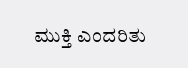ಮುಕ್ತಿ ಎಂದರಿತು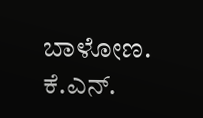ಬಾಳೋಣ.
ಕೆ.ಎನ್.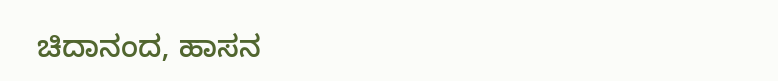ಚಿದಾನಂದ, ಹಾಸನ